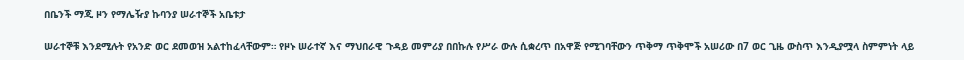በቤንች ማጂ ዞን የማሌዥያ ኩባንያ ሠራተኞች አቤቱታ

ሠራተኞቹ እንደሚሉት የአንድ ወር ደመወዝ አልተከፈላቸውም። የዞኑ ሠራተኛ እና ማህበራዊ ጉዳይ መምሪያ በበኩሉ የሥራ ውሉ ሲቋረጥ በአዋጅ የሚገባቸውን ጥቅማ ጥቅሞች አሠሪው በ7 ወር ጊዜ ውስጥ እንዲያሟላ ስምምነት ላይ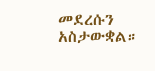መደረሱን አስታውቋል።